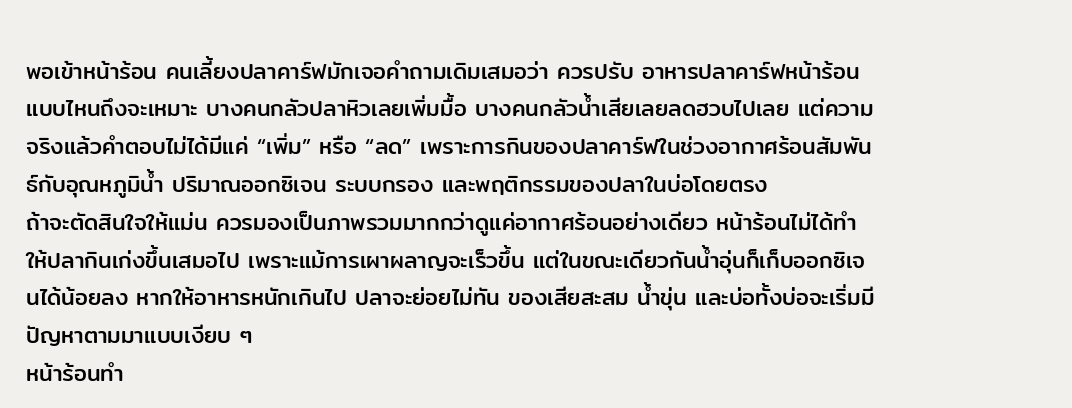พอเข้าหน้าร้อน คนเลี้ยงปลาคาร์ฟมักเจอคำถามเดิมเสมอว่า ควรปรับ อาหารปลาคาร์ฟหน้าร้อน แบบไหนถึงจะเหมาะ บางคนกลัวปลาหิวเลยเพิ่มมื้อ บางคนกลัวน้ำเสียเลยลดฮวบไปเลย แต่ความจริงแล้วคำตอบไม่ได้มีแค่ “เพิ่ม” หรือ “ลด” เพราะการกินของปลาคาร์ฟในช่วงอากาศร้อนสัมพันธ์กับอุณหภูมิน้ำ ปริมาณออกซิเจน ระบบกรอง และพฤติกรรมของปลาในบ่อโดยตรง
ถ้าจะตัดสินใจให้แม่น ควรมองเป็นภาพรวมมากกว่าดูแค่อากาศร้อนอย่างเดียว หน้าร้อนไม่ได้ทำให้ปลากินเก่งขึ้นเสมอไป เพราะแม้การเผาผลาญจะเร็วขึ้น แต่ในขณะเดียวกันน้ำอุ่นก็เก็บออกซิเจนได้น้อยลง หากให้อาหารหนักเกินไป ปลาจะย่อยไม่ทัน ของเสียสะสม น้ำขุ่น และบ่อทั้งบ่อจะเริ่มมีปัญหาตามมาแบบเงียบ ๆ
หน้าร้อนทำ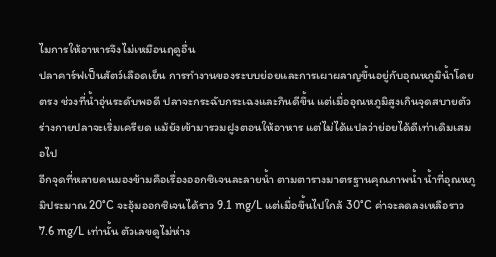ไมการให้อาหารจึงไม่เหมือนฤดูอื่น
ปลาคาร์ฟเป็นสัตว์เลือดเย็น การทำงานของระบบย่อยและการเผาผลาญขึ้นอยู่กับอุณหภูมิน้ำโดยตรง ช่วงที่น้ำอุ่นระดับพอดี ปลาจะกระฉับกระเฉงและกินดีขึ้น แต่เมื่ออุณหภูมิสูงเกินจุดสบายตัว ร่างกายปลาจะเริ่มเครียด แม้ยังเข้ามารวมฝูงตอนให้อาหาร แต่ไม่ได้แปลว่าย่อยได้ดีเท่าเดิมเสมอไป
อีกจุดที่หลายคนมองข้ามคือเรื่องออกซิเจนละลายน้ำ ตามตารางมาตรฐานคุณภาพน้ำ น้ำที่อุณหภูมิประมาณ 20°C จะอุ้มออกซิเจนได้ราว 9.1 mg/L แต่เมื่อขึ้นไปใกล้ 30°C ค่าจะลดลงเหลือราว 7.6 mg/L เท่านั้น ตัวเลขดูไม่ห่าง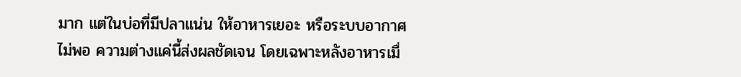มาก แต่ในบ่อที่มีปลาแน่น ให้อาหารเยอะ หรือระบบอากาศไม่พอ ความต่างแค่นี้ส่งผลชัดเจน โดยเฉพาะหลังอาหารเมื่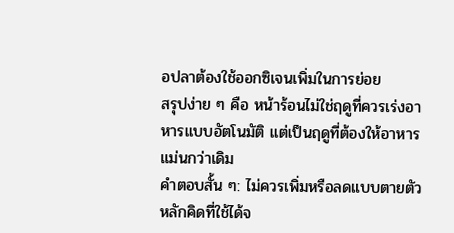อปลาต้องใช้ออกซิเจนเพิ่มในการย่อย
สรุปง่าย ๆ คือ หน้าร้อนไม่ใช่ฤดูที่ควรเร่งอาหารแบบอัตโนมัติ แต่เป็นฤดูที่ต้องให้อาหาร แม่นกว่าเดิม
คำตอบสั้น ๆ: ไม่ควรเพิ่มหรือลดแบบตายตัว
หลักคิดที่ใช้ได้จ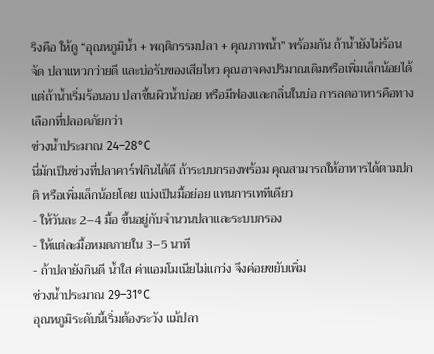ริงคือ ให้ดู “อุณหภูมิน้ำ + พฤติกรรมปลา + คุณภาพน้ำ” พร้อมกัน ถ้าน้ำยังไม่ร้อนจัด ปลาแหวกว่ายดี และบ่อรับของเสียไหว คุณอาจคงปริมาณเดิมหรือเพิ่มเล็กน้อยได้ แต่ถ้าน้ำเริ่มร้อนอบ ปลาขึ้นผิวน้ำบ่อย หรือมีฟองและกลิ่นในบ่อ การลดอาหารคือทางเลือกที่ปลอดภัยกว่า
ช่วงน้ำประมาณ 24–28°C
นี่มักเป็นช่วงที่ปลาคาร์ฟกินได้ดี ถ้าระบบกรองพร้อม คุณสามารถให้อาหารได้ตามปกติ หรือเพิ่มเล็กน้อยโดย แบ่งเป็นมื้อย่อย แทนการเททีเดียว
- ให้วันละ 2–4 มื้อ ขึ้นอยู่กับจำนวนปลาและระบบกรอง
- ให้แต่ละมื้อหมดภายใน 3–5 นาที
- ถ้าปลายังกินดี น้ำใส ค่าแอมโมเนียไม่แกว่ง จึงค่อยขยับเพิ่ม
ช่วงน้ำประมาณ 29–31°C
อุณหภูมิระดับนี้เริ่มต้องระวัง แม้ปลา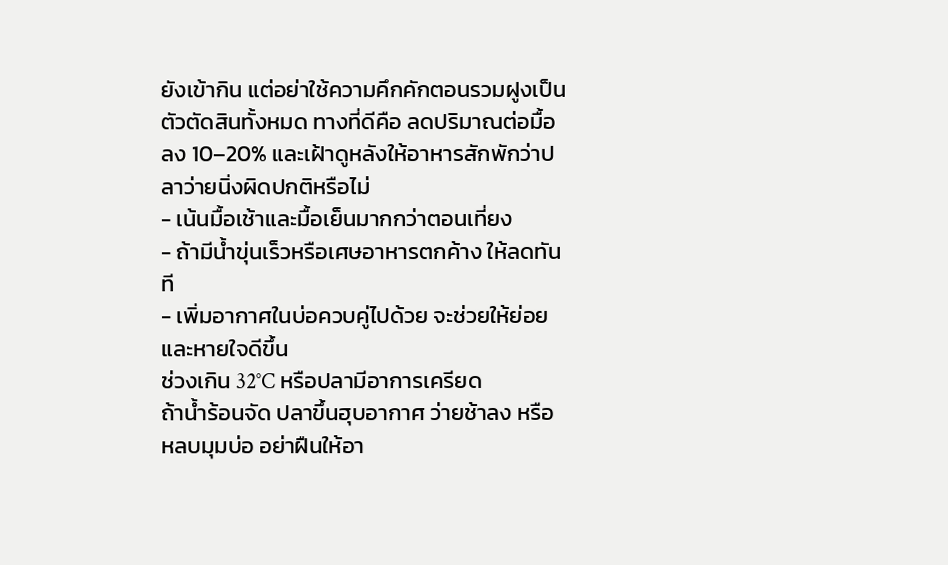ยังเข้ากิน แต่อย่าใช้ความคึกคักตอนรวมฝูงเป็นตัวตัดสินทั้งหมด ทางที่ดีคือ ลดปริมาณต่อมื้อลง 10–20% และเฝ้าดูหลังให้อาหารสักพักว่าปลาว่ายนิ่งผิดปกติหรือไม่
- เน้นมื้อเช้าและมื้อเย็นมากกว่าตอนเที่ยง
- ถ้ามีน้ำขุ่นเร็วหรือเศษอาหารตกค้าง ให้ลดทันที
- เพิ่มอากาศในบ่อควบคู่ไปด้วย จะช่วยให้ย่อยและหายใจดีขึ้น
ช่วงเกิน 32°C หรือปลามีอาการเครียด
ถ้าน้ำร้อนจัด ปลาขึ้นฮุบอากาศ ว่ายช้าลง หรือหลบมุมบ่อ อย่าฝืนให้อา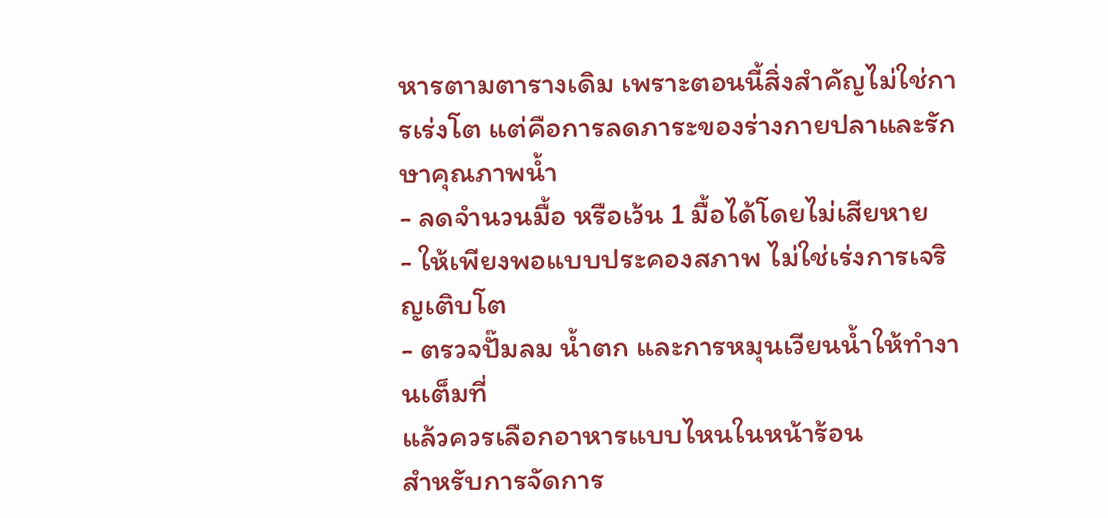หารตามตารางเดิม เพราะตอนนี้สิ่งสำคัญไม่ใช่การเร่งโต แต่คือการลดภาระของร่างกายปลาและรักษาคุณภาพน้ำ
- ลดจำนวนมื้อ หรือเว้น 1 มื้อได้โดยไม่เสียหาย
- ให้เพียงพอแบบประคองสภาพ ไม่ใช่เร่งการเจริญเติบโต
- ตรวจปั๊มลม น้ำตก และการหมุนเวียนน้ำให้ทำงานเต็มที่
แล้วควรเลือกอาหารแบบไหนในหน้าร้อน
สำหรับการจัดการ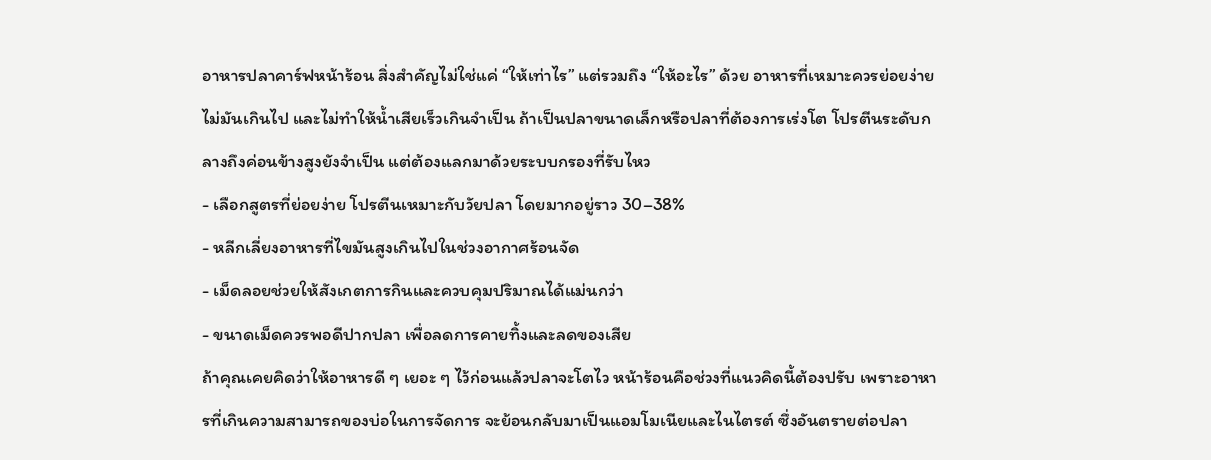อาหารปลาคาร์ฟหน้าร้อน สิ่งสำคัญไม่ใช่แค่ “ให้เท่าไร” แต่รวมถึง “ให้อะไร” ด้วย อาหารที่เหมาะควรย่อยง่าย ไม่มันเกินไป และไม่ทำให้น้ำเสียเร็วเกินจำเป็น ถ้าเป็นปลาขนาดเล็กหรือปลาที่ต้องการเร่งโต โปรตีนระดับกลางถึงค่อนข้างสูงยังจำเป็น แต่ต้องแลกมาด้วยระบบกรองที่รับไหว
- เลือกสูตรที่ย่อยง่าย โปรตีนเหมาะกับวัยปลา โดยมากอยู่ราว 30–38%
- หลีกเลี่ยงอาหารที่ไขมันสูงเกินไปในช่วงอากาศร้อนจัด
- เม็ดลอยช่วยให้สังเกตการกินและควบคุมปริมาณได้แม่นกว่า
- ขนาดเม็ดควรพอดีปากปลา เพื่อลดการคายทิ้งและลดของเสีย
ถ้าคุณเคยคิดว่าให้อาหารดี ๆ เยอะ ๆ ไว้ก่อนแล้วปลาจะโตไว หน้าร้อนคือช่วงที่แนวคิดนี้ต้องปรับ เพราะอาหารที่เกินความสามารถของบ่อในการจัดการ จะย้อนกลับมาเป็นแอมโมเนียและไนไตรต์ ซึ่งอันตรายต่อปลา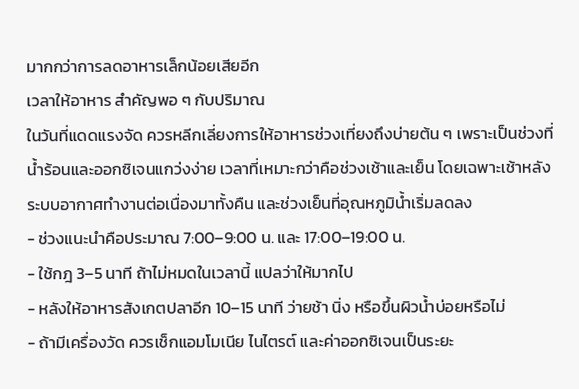มากกว่าการลดอาหารเล็กน้อยเสียอีก
เวลาให้อาหาร สำคัญพอ ๆ กับปริมาณ
ในวันที่แดดแรงจัด ควรหลีกเลี่ยงการให้อาหารช่วงเที่ยงถึงบ่ายต้น ๆ เพราะเป็นช่วงที่น้ำร้อนและออกซิเจนแกว่งง่าย เวลาที่เหมาะกว่าคือช่วงเช้าและเย็น โดยเฉพาะเช้าหลังระบบอากาศทำงานต่อเนื่องมาทั้งคืน และช่วงเย็นที่อุณหภูมิน้ำเริ่มลดลง
- ช่วงแนะนำคือประมาณ 7:00–9:00 น. และ 17:00–19:00 น.
- ใช้กฎ 3–5 นาที ถ้าไม่หมดในเวลานี้ แปลว่าให้มากไป
- หลังให้อาหารสังเกตปลาอีก 10–15 นาที ว่ายช้า นิ่ง หรือขึ้นผิวน้ำบ่อยหรือไม่
- ถ้ามีเครื่องวัด ควรเช็กแอมโมเนีย ไนไตรต์ และค่าออกซิเจนเป็นระยะ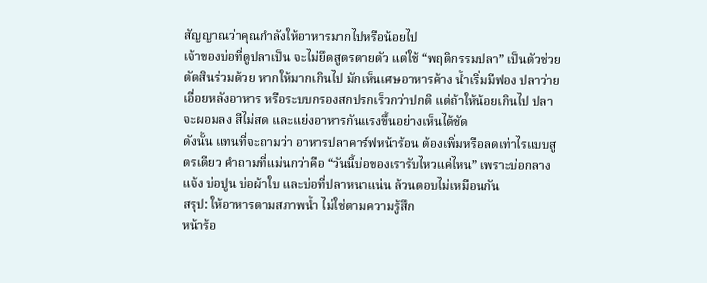สัญญาณว่าคุณกำลังให้อาหารมากไปหรือน้อยไป
เจ้าของบ่อที่ดูปลาเป็น จะไม่ยึดสูตรตายตัว แต่ใช้ “พฤติกรรมปลา” เป็นตัวช่วยตัดสินร่วมด้วย หากให้มากเกินไป มักเห็นเศษอาหารค้าง น้ำเริ่มมีฟอง ปลาว่ายเอื่อยหลังอาหาร หรือระบบกรองสกปรกเร็วกว่าปกติ แต่ถ้าให้น้อยเกินไป ปลาจะผอมลง สีไม่สด และแย่งอาหารกันแรงขึ้นอย่างเห็นได้ชัด
ดังนั้น แทนที่จะถามว่า อาหารปลาคาร์ฟหน้าร้อน ต้องเพิ่มหรือลดเท่าไรแบบสูตรเดียว คำถามที่แม่นกว่าคือ “วันนี้บ่อของเรารับไหวแค่ไหน” เพราะบ่อกลางแจ้ง บ่อปูน บ่อผ้าใบ และบ่อที่ปลาหนาแน่น ล้วนตอบไม่เหมือนกัน
สรุป: ให้อาหารตามสภาพน้ำ ไม่ใช่ตามความรู้สึก
หน้าร้อ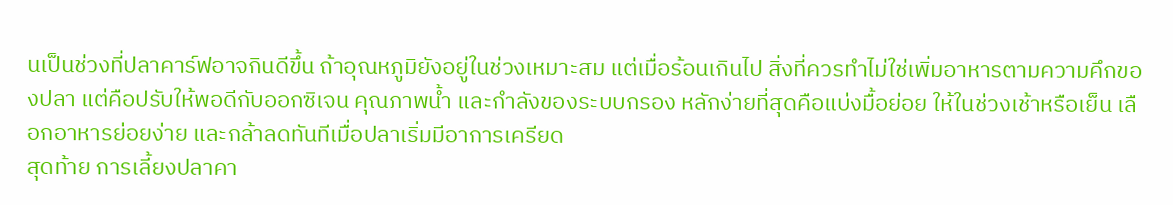นเป็นช่วงที่ปลาคาร์ฟอาจกินดีขึ้น ถ้าอุณหภูมิยังอยู่ในช่วงเหมาะสม แต่เมื่อร้อนเกินไป สิ่งที่ควรทำไม่ใช่เพิ่มอาหารตามความคึกของปลา แต่คือปรับให้พอดีกับออกซิเจน คุณภาพน้ำ และกำลังของระบบกรอง หลักง่ายที่สุดคือแบ่งมื้อย่อย ให้ในช่วงเช้าหรือเย็น เลือกอาหารย่อยง่าย และกล้าลดทันทีเมื่อปลาเริ่มมีอาการเครียด
สุดท้าย การเลี้ยงปลาคา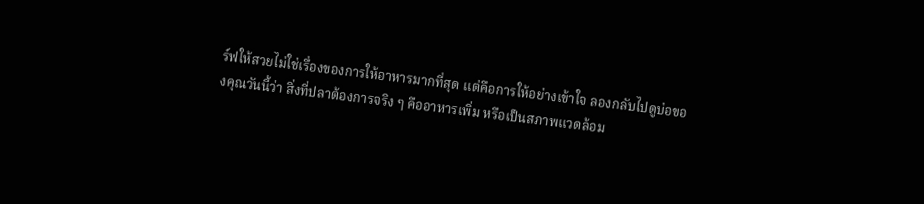ร์ฟให้สวยไม่ใช่เรื่องของการให้อาหารมากที่สุด แต่คือการให้อย่างเข้าใจ ลองกลับไปดูบ่อของคุณวันนี้ว่า สิ่งที่ปลาต้องการจริง ๆ คืออาหารเพิ่ม หรือเป็นสภาพแวดล้อม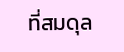ที่สมดุล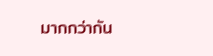มากกว่ากัน